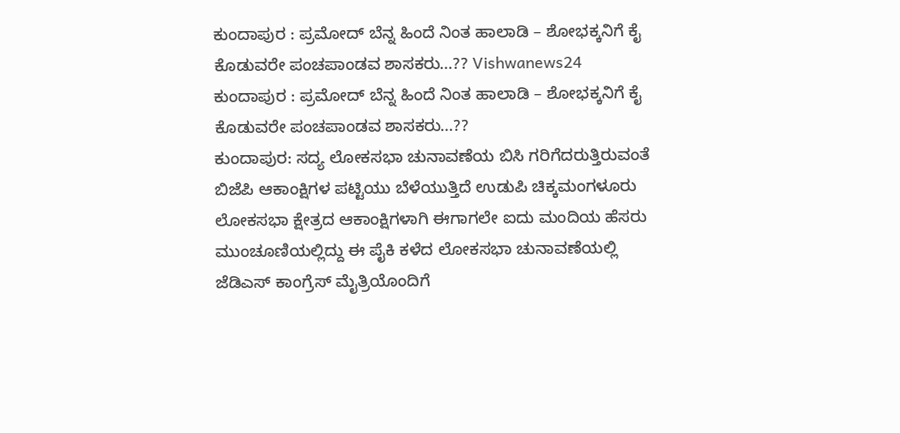ಕುಂದಾಪುರ : ಪ್ರಮೋದ್ ಬೆನ್ನ ಹಿಂದೆ ನಿಂತ ಹಾಲಾಡಿ – ಶೋಭಕ್ಕನಿಗೆ ಕೈ ಕೊಡುವರೇ ಪಂಚಪಾಂಡವ ಶಾಸಕರು…?? Vishwanews24
ಕುಂದಾಪುರ : ಪ್ರಮೋದ್ ಬೆನ್ನ ಹಿಂದೆ ನಿಂತ ಹಾಲಾಡಿ – ಶೋಭಕ್ಕನಿಗೆ ಕೈ ಕೊಡುವರೇ ಪಂಚಪಾಂಡವ ಶಾಸಕರು…??
ಕುಂದಾಪುರ: ಸದ್ಯ ಲೋಕಸಭಾ ಚುನಾವಣೆಯ ಬಿಸಿ ಗರಿಗೆದರುತ್ತಿರುವಂತೆ ಬಿಜೆಪಿ ಆಕಾಂಕ್ಷಿಗಳ ಪಟ್ಟಿಯು ಬೆಳೆಯುತ್ತಿದೆ ಉಡುಪಿ ಚಿಕ್ಕಮಂಗಳೂರು ಲೋಕಸಭಾ ಕ್ಷೇತ್ರದ ಆಕಾಂಕ್ಷಿಗಳಾಗಿ ಈಗಾಗಲೇ ಐದು ಮಂದಿಯ ಹೆಸರು ಮುಂಚೂಣಿಯಲ್ಲಿದ್ದು ಈ ಪೈಕಿ ಕಳೆದ ಲೋಕಸಭಾ ಚುನಾವಣೆಯಲ್ಲಿ ಜೆಡಿಎಸ್ ಕಾಂಗ್ರೆಸ್ ಮೈತ್ರಿಯೊಂದಿಗೆ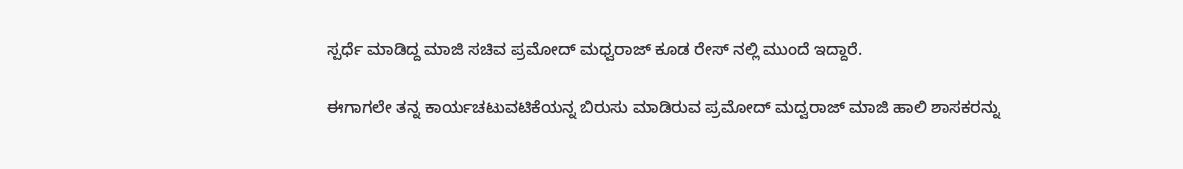ಸ್ಪರ್ಧೆ ಮಾಡಿದ್ದ ಮಾಜಿ ಸಚಿವ ಪ್ರಮೋದ್ ಮಧ್ವರಾಜ್ ಕೂಡ ರೇಸ್ ನಲ್ಲಿ ಮುಂದೆ ಇದ್ದಾರೆ.

ಈಗಾಗಲೇ ತನ್ನ ಕಾರ್ಯಚಟುವಟಿಕೆಯನ್ನ ಬಿರುಸು ಮಾಡಿರುವ ಪ್ರಮೋದ್ ಮದ್ವರಾಜ್ ಮಾಜಿ ಹಾಲಿ ಶಾಸಕರನ್ನು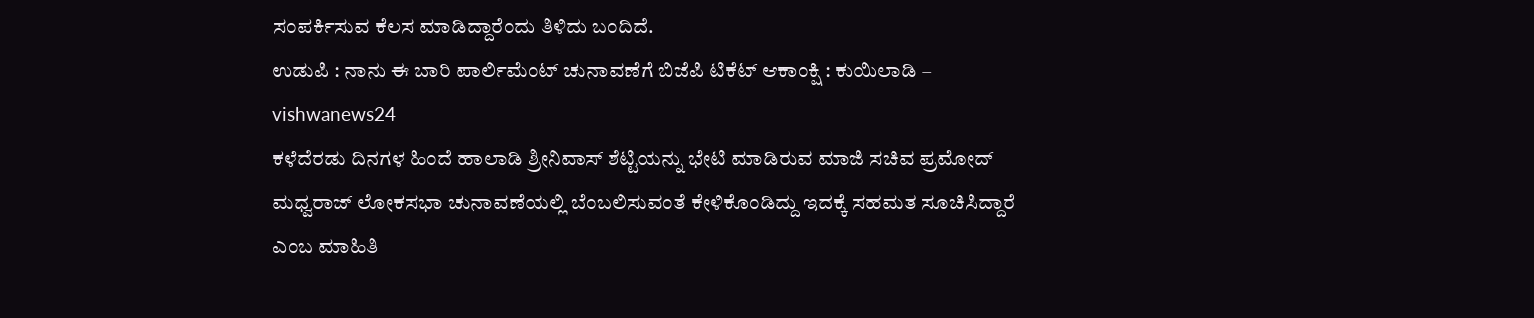ಸಂಪರ್ಕಿಸುವ ಕೆಲಸ ಮಾಡಿದ್ದಾರೆಂದು ತಿಳಿದು ಬಂದಿದೆ.
ಉಡುಪಿ : ನಾನು ಈ ಬಾರಿ ಪಾರ್ಲಿಮೆಂಟ್ ಚುನಾವಣೆಗೆ ಬಿಜೆಪಿ ಟಿಕೆಟ್ ಆಕಾಂಕ್ಷಿ : ಕುಯಿಲಾಡಿ – vishwanews24
ಕಳೆದೆರಡು ದಿನಗಳ ಹಿಂದೆ ಹಾಲಾಡಿ ಶ್ರೀನಿವಾಸ್ ಶೆಟ್ಟಿಯನ್ನು ಭೇಟಿ ಮಾಡಿರುವ ಮಾಜಿ ಸಚಿವ ಪ್ರಮೋದ್ ಮಧ್ವರಾಜ್ ಲೋಕಸಭಾ ಚುನಾವಣೆಯಲ್ಲಿ ಬೆಂಬಲಿಸುವಂತೆ ಕೇಳಿಕೊಂಡಿದ್ದು ಇದಕ್ಕೆ ಸಹಮತ ಸೂಚಿಸಿದ್ದಾರೆ ಎಂಬ ಮಾಹಿತಿ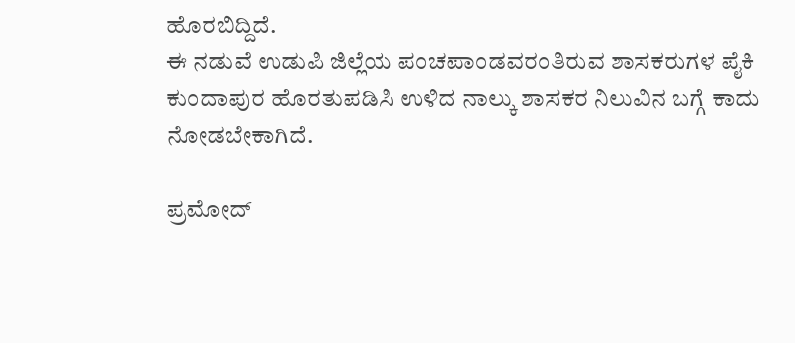ಹೊರಬಿದ್ದಿದೆ.
ಈ ನಡುವೆ ಉಡುಪಿ ಜಿಲ್ಲೆಯ ಪಂಚಪಾಂಡವರಂತಿರುವ ಶಾಸಕರುಗಳ ಪೈಕಿ ಕುಂದಾಪುರ ಹೊರತುಪಡಿಸಿ ಉಳಿದ ನಾಲ್ಕು ಶಾಸಕರ ನಿಲುವಿನ ಬಗ್ಗೆ ಕಾದು ನೋಡಬೇಕಾಗಿದೆ.

ಪ್ರಮೋದ್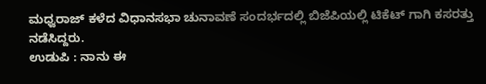ಮಧ್ವರಾಜ್ ಕಳೆದ ವಿಧಾನಸಭಾ ಚುನಾವಣೆ ಸಂದರ್ಭದಲ್ಲಿ ಬಿಜೆಪಿಯಲ್ಲಿ ಟಿಕೆಟ್ ಗಾಗಿ ಕಸರತ್ತು ನಡೆಸಿದ್ದರು.
ಉಡುಪಿ : ನಾನು ಈ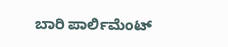ಬಾರಿ ಪಾರ್ಲಿಮೆಂಟ್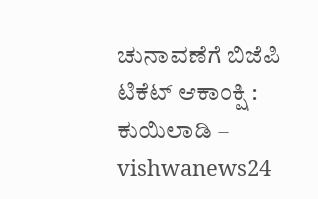ಚುನಾವಣೆಗೆ ಬಿಜೆಪಿ ಟಿಕೆಟ್ ಆಕಾಂಕ್ಷಿ : ಕುಯಿಲಾಡಿ – vishwanews24